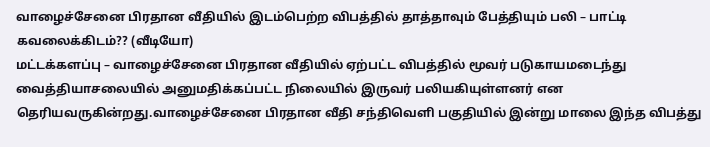வாழைச்சேனை பிரதான வீதியில் இடம்பெற்ற விபத்தில் தாத்தாவும் பேத்தியும் பலி – பாட்டி கவலைக்கிடம்?? (வீடியோ)
மட்டக்களப்பு – வாழைச்சேனை பிரதான வீதியில் ஏற்பட்ட விபத்தில் மூவர் படுகாயமடைந்து வைத்தியாசலையில் அனுமதிக்கப்பட்ட நிலையில் இருவர் பலியகியுள்ளனர் என தெரியவருகின்றது.வாழைச்சேனை பிரதான வீதி சந்திவெளி பகுதியில் இன்று மாலை இந்த விபத்து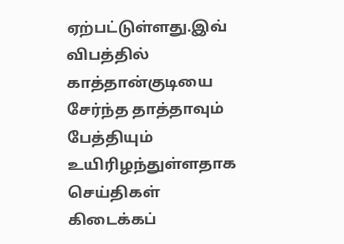ஏற்பட்டுள்ளது.இவ் விபத்தில் காத்தான்குடியை சேர்ந்த தாத்தாவும் பேத்தியும் உயிரிழந்துள்ளதாக செய்திகள் கிடைக்கப்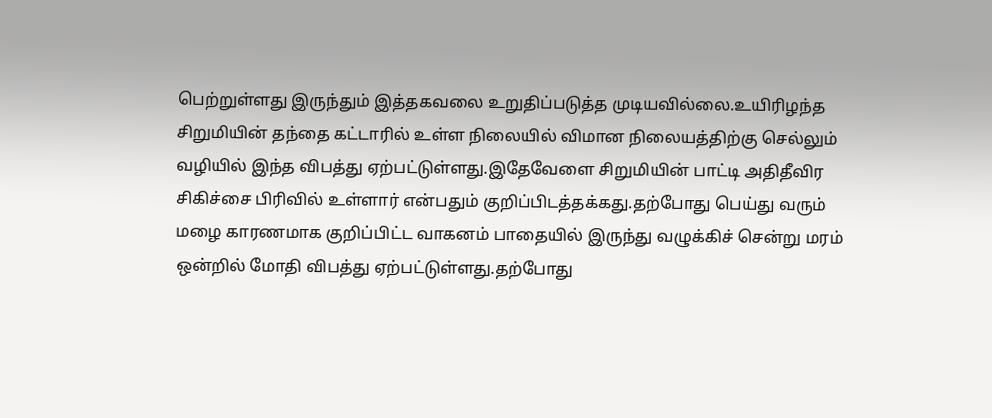பெற்றுள்ளது இருந்தும் இத்தகவலை உறுதிப்படுத்த முடியவில்லை.உயிரிழந்த சிறுமியின் தந்தை கட்டாரில் உள்ள நிலையில் விமான நிலையத்திற்கு செல்லும் வழியில் இந்த விபத்து ஏற்பட்டுள்ளது.இதேவேளை சிறுமியின் பாட்டி அதிதீவிர சிகிச்சை பிரிவில் உள்ளார் என்பதும் குறிப்பிடத்தக்கது.தற்போது பெய்து வரும் மழை காரணமாக குறிப்பிட்ட வாகனம் பாதையில் இருந்து வழுக்கிச் சென்று மரம் ஒன்றில் மோதி விபத்து ஏற்பட்டுள்ளது.தற்போது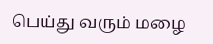பெய்து வரும் மழை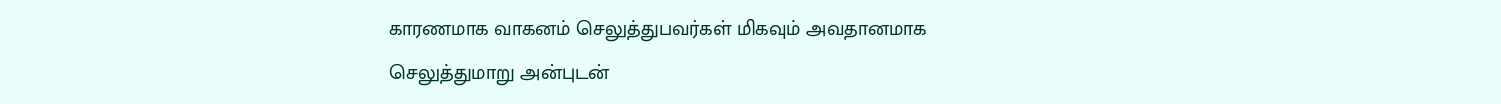காரணமாக வாகனம் செலுத்துபவர்கள் மிகவும் அவதானமாக செலுத்துமாறு அன்புடன்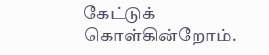கேட்டுக் கொள்கின்றோம்.